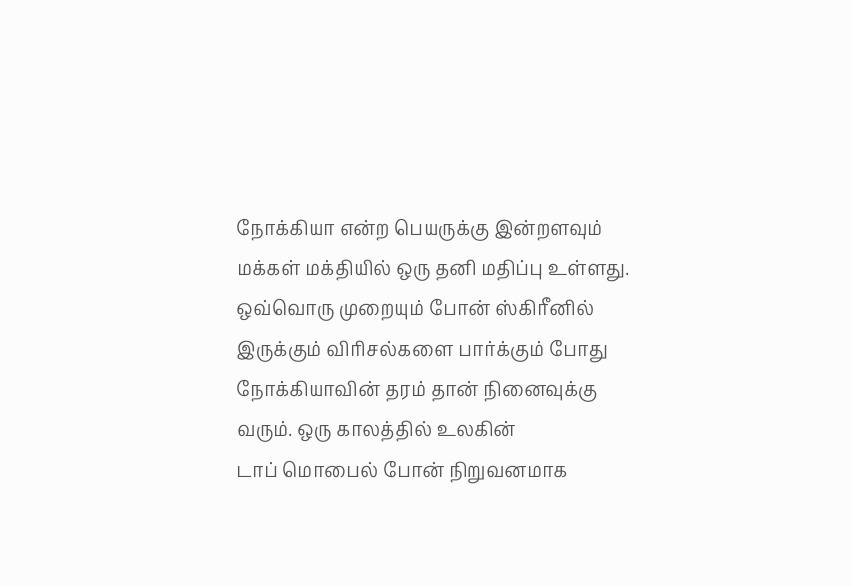நோக்கியா என்ற பெயருக்கு இன்றளவும் மக்கள் மக்தியில் ஒரு தனி மதிப்பு உள்ளது. ஒவ்வொரு முறையும் போன் ஸ்கிரீனில் இருக்கும் விரிசல்களை பார்க்கும் போது நோக்கியாவின் தரம் தான் நினைவுக்கு வரும். ஒரு காலத்தில் உலகின்
டாப் மொபைல் போன் நிறுவனமாக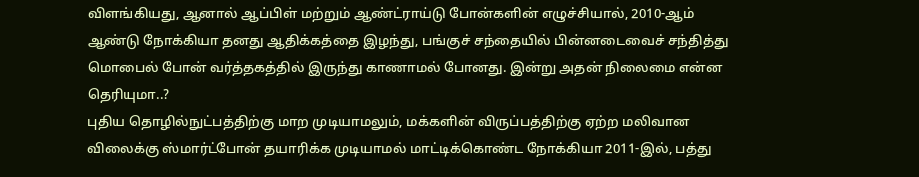விளங்கியது, ஆனால் ஆப்பிள் மற்றும் ஆண்ட்ராய்டு போன்களின் எழுச்சியால், 2010-ஆம் ஆண்டு நோக்கியா தனது ஆதிக்கத்தை இழந்து, பங்குச் சந்தையில் பின்னடைவைச் சந்தித்து மொபைல் போன் வர்த்தகத்தில் இருந்து காணாமல் போனது. இன்று அதன் நிலைமை என்ன தெரியுமா..?
புதிய தொழில்நுட்பத்திற்கு மாற முடியாமலும், மக்களின் விருப்பத்திற்கு ஏற்ற மலிவான விலைக்கு ஸ்மார்ட்போன் தயாரிக்க முடியாமல் மாட்டிக்கொண்ட நோக்கியா 2011-இல், பத்து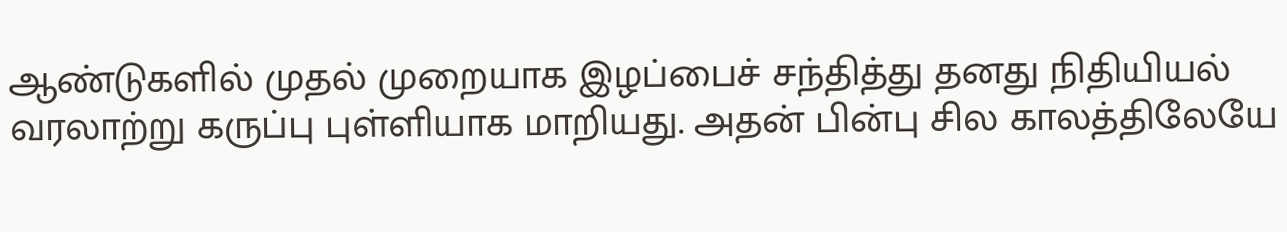ஆண்டுகளில் முதல் முறையாக இழப்பைச் சந்தித்து தனது நிதியியல் வரலாற்று கருப்பு புள்ளியாக மாறியது. அதன் பின்பு சில காலத்திலேயே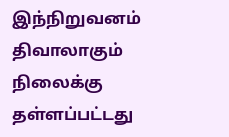இந்நிறுவனம் திவாலாகும் நிலைக்கு தள்ளப்பட்டது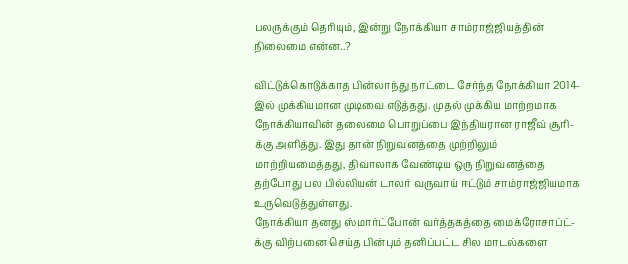பலருக்கும் தெரியும், இன்று நோக்கியா சாம்ராஜ்ஜியத்தின் நிலைமை என்ன..?

விட்டுக்கொடுக்காத பின்லாந்து நாட்டை சேர்ந்த நோக்கியா 2014-இல் முக்கியமான முடிவை எடுத்தது. முதல் முக்கிய மாற்றமாக நோக்கியாவின் தலைமை பொறுப்பை இந்தியரான ராஜீவ் சூரி-க்கு அளித்து. இது தான் நிறுவனத்தை முற்றிலும் மாற்றியமைத்தது, திவாலாக வேண்டிய ஒரு நிறுவனத்தை தற்போது பல பில்லியன் டாலர் வருவாய் ஈட்டும் சாம்ராஜ்ஜியமாக உருவெடுத்துள்ளது.
நோக்கியா தனது ஸ்மார்ட்போன் வர்த்தகத்தை மைக்ரோசாப்ட்-க்கு விற்பனை செய்த பின்பும் தனிப்பட்ட சில மாடல்களை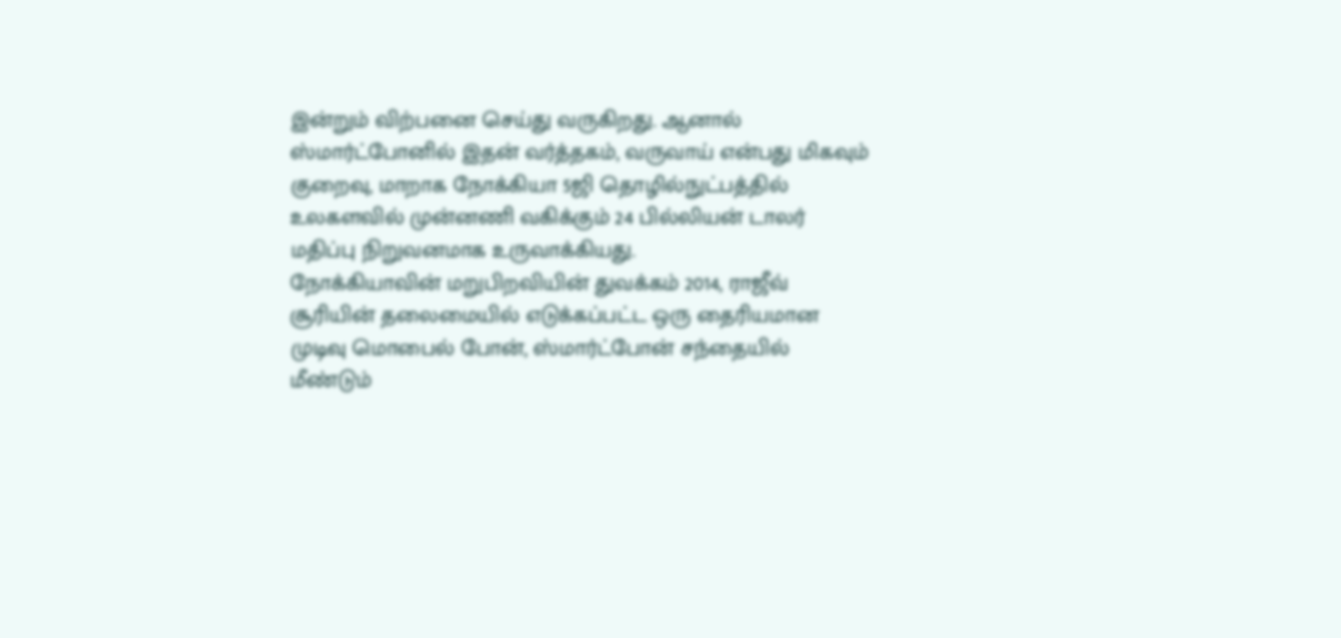இன்றும் விற்பனை செய்து வருகிறது. ஆனால் ஸ்மார்ட்போனில் இதன் வர்த்தகம், வருவாய் என்பது மிகவும் குறைவு, மாறாக நோக்கியா 5ஜி தொழில்நுட்பத்தில் உலகளவில் முன்னணி வகிக்கும் 24 பில்லியன் டாலர் மதிப்பு நிறுவனமாக உருவாக்கியது.
நோக்கியாவின் மறுபிறவியின் துவக்கம் 2014, ராஜீவ் சூரியின் தலைமையில் எடுக்கப்பட்ட ஒரு தைரியமான முடிவு மொபைல் போன், ஸ்மார்ட்போன் சந்தையில் மீண்டும்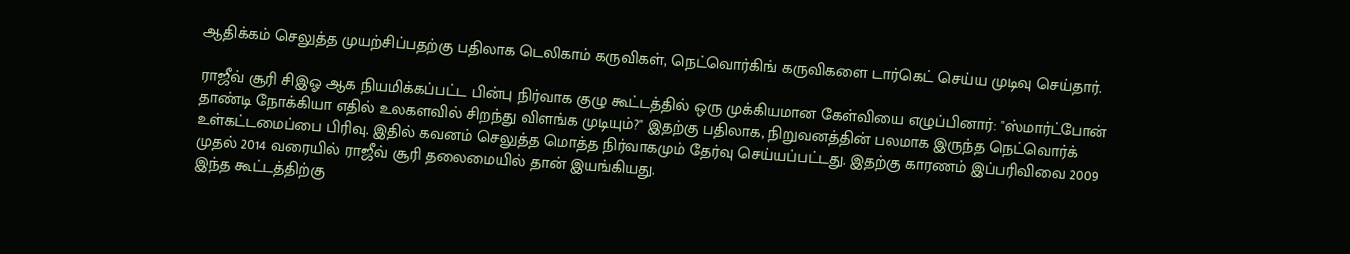ஆதிக்கம் செலுத்த முயற்சிப்பதற்கு பதிலாக டெலிகாம் கருவிகள், நெட்வொர்கிங் கருவிகளை டார்கெட் செய்ய முடிவு செய்தார்.

ராஜீவ் சூரி சிஇஓ ஆக நியமிக்கப்பட்ட பின்பு நிர்வாக குழு கூட்டத்தில் ஒரு முக்கியமான கேள்வியை எழுப்பினார்: "ஸ்மார்ட்போன் தாண்டி நோக்கியா எதில் உலகளவில் சிறந்து விளங்க முடியும்?" இதற்கு பதிலாக, நிறுவனத்தின் பலமாக இருந்த நெட்வொர்க் உள்கட்டமைப்பை பிரிவு. இதில் கவனம் செலுத்த மொத்த நிர்வாகமும் தேர்வு செய்யப்பட்டது. இதற்கு காரணம் இப்பரிவிவை 2009 முதல் 2014 வரையில் ராஜீவ் சூரி தலைமையில் தான் இயங்கியது.
இந்த கூட்டத்திற்கு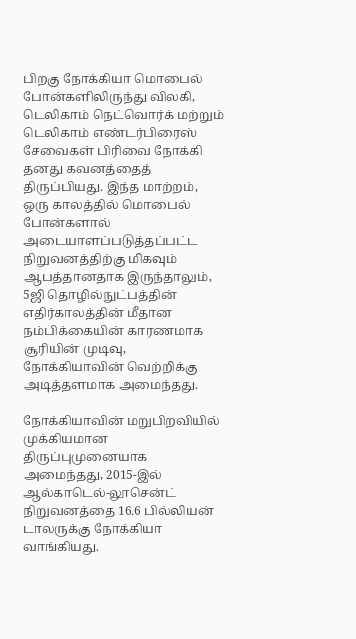பிறகு நோக்கியா மொபைல் போன்களிலிருந்து விலகி, டெலிகாம் நெட்வொர்க் மற்றும் டெலிகாம் எண்டர்பிரைஸ் சேவைகள் பிரிவை நோக்கி தனது கவனத்தைத் திருப்பியது. இந்த மாற்றம், ஒரு காலத்தில் மொபைல் போன்களால் அடையாளப்படுத்தப்பட்ட நிறுவனத்திற்கு மிகவும் ஆபத்தானதாக இருந்தாலும், 5ஜி தொழில்நுட்பத்தின் எதிர்காலத்தின் மீதான நம்பிக்கையின் காரணமாக சூரியின் முடிவு, நோக்கியாவின் வெற்றிக்கு அடித்தளமாக அமைந்தது.

நோக்கியாவின் மறுபிறவியில் முக்கியமான திருப்புமுனையாக அமைந்தது, 2015-இல் ஆல்காடெல்-லூசென்ட் நிறுவனத்தை 16.6 பில்லியன் டாலருக்கு நோக்கியா வாங்கியது.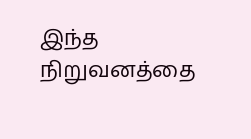இந்த நிறுவனத்தை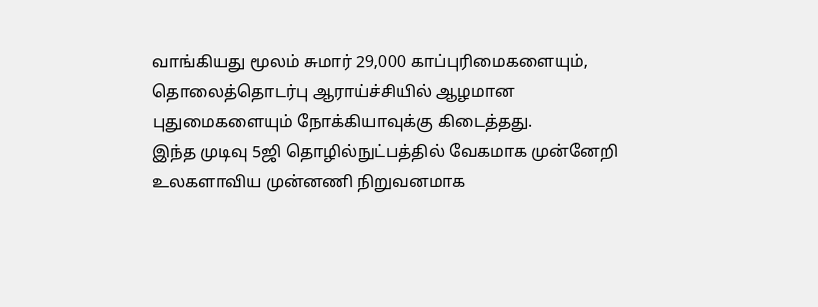வாங்கியது மூலம் சுமார் 29,000 காப்புரிமைகளையும், தொலைத்தொடர்பு ஆராய்ச்சியில் ஆழமான புதுமைகளையும் நோக்கியாவுக்கு கிடைத்தது.
இந்த முடிவு 5ஜி தொழில்நுட்பத்தில் வேகமாக முன்னேறி உலகளாவிய முன்னணி நிறுவனமாக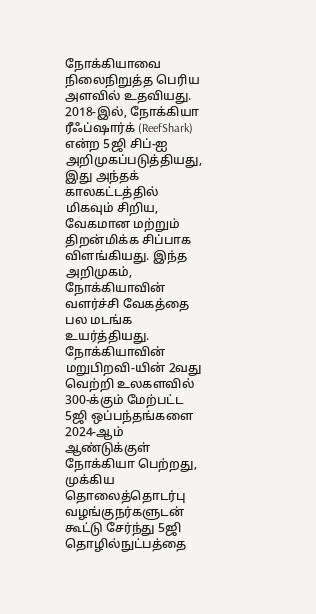நோக்கியாவை நிலைநிறுத்த பெரிய அளவில் உதவியது. 2018-இல், நோக்கியா ரீஃப்ஷார்க் (ReefShark) என்ற 5ஜி சிப்-ஐ அறிமுகப்படுத்தியது, இது அந்தக் காலகட்டத்தில் மிகவும் சிறிய, வேகமான மற்றும் திறன்மிக்க சிப்பாக விளங்கியது. இந்த அறிமுகம், நோக்கியாவின் வளர்ச்சி வேகத்தை பல மடங்க உயர்த்தியது.
நோக்கியாவின் மறுபிறவி-யின் 2வது வெற்றி உலகளவில் 300-க்கும் மேற்பட்ட 5ஜி ஒப்பந்தங்களை 2024-ஆம் ஆண்டுக்குள் நோக்கியா பெற்றது, முக்கிய தொலைத்தொடர்பு வழங்குநர்களுடன் கூட்டு சேர்ந்து 5ஜி தொழில்நுட்பத்தை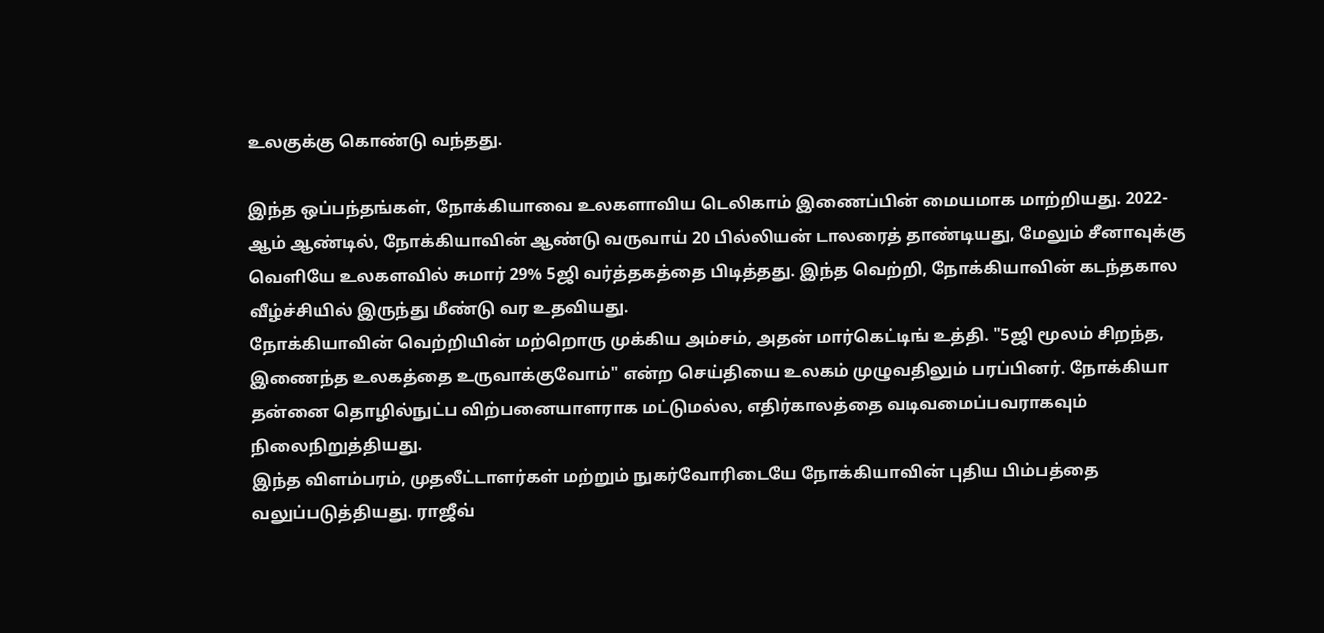உலகுக்கு கொண்டு வந்தது.

இந்த ஒப்பந்தங்கள், நோக்கியாவை உலகளாவிய டெலிகாம் இணைப்பின் மையமாக மாற்றியது. 2022-ஆம் ஆண்டில், நோக்கியாவின் ஆண்டு வருவாய் 20 பில்லியன் டாலரைத் தாண்டியது, மேலும் சீனாவுக்கு வெளியே உலகளவில் சுமார் 29% 5ஜி வர்த்தகத்தை பிடித்தது. இந்த வெற்றி, நோக்கியாவின் கடந்தகால வீழ்ச்சியில் இருந்து மீண்டு வர உதவியது.
நோக்கியாவின் வெற்றியின் மற்றொரு முக்கிய அம்சம், அதன் மார்கெட்டிங் உத்தி. "5ஜி மூலம் சிறந்த, இணைந்த உலகத்தை உருவாக்குவோம்" என்ற செய்தியை உலகம் முழுவதிலும் பரப்பினர். நோக்கியா தன்னை தொழில்நுட்ப விற்பனையாளராக மட்டுமல்ல, எதிர்காலத்தை வடிவமைப்பவராகவும் நிலைநிறுத்தியது.
இந்த விளம்பரம், முதலீட்டாளர்கள் மற்றும் நுகர்வோரிடையே நோக்கியாவின் புதிய பிம்பத்தை வலுப்படுத்தியது. ராஜீவ்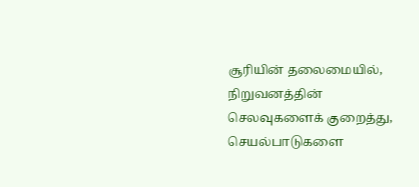சூரியின் தலைமையில், நிறுவனத்தின் செலவுகளைக் குறைத்து, செயல்பாடுகளை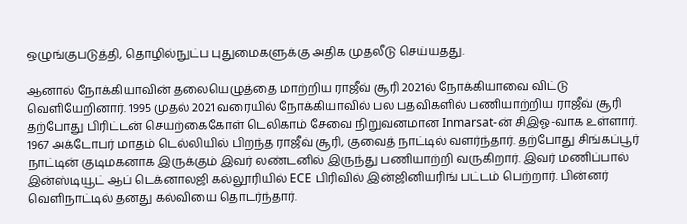ஒழுங்குபடுத்தி, தொழில்நுட்ப புதுமைகளுக்கு அதிக முதலீடு செய்யதது.

ஆனால் நோக்கியாவின் தலையெழுத்தை மாற்றிய ராஜீவ் சூரி 2021ல் நோக்கியாவை விட்டு வெளியேறினார். 1995 முதல் 2021 வரையில் நோக்கியாவில் பல பதவிகளில் பணியாற்றிய ராஜீவ் சூரி தற்போது பிரிட்டன் செயற்கைகோள் டெலிகாம் சேவை நிறுவனமான Inmarsat-ன் சிஇஓ-வாக உள்ளார்.
1967 அக்டோபர் மாதம் டெல்லியில் பிறந்த ராஜீவ் சூரி, குவைத் நாட்டில் வளர்ந்தார். தற்போது சிங்கப்பூர் நாட்டின் குடிமகனாக இருக்கும் இவர் லண்டனில் இருந்து பணியாற்றி வருகிறார். இவர் மணிப்பால் இன்ஸ்டியூட் ஆப் டெக்னாலஜி கல்லூரியில் ECE பிரிவில் இன்ஜினியரிங் பட்டம் பெற்றார். பின்னர் வெளிநாட்டில் தனது கல்வியை தொடர்ந்தார்.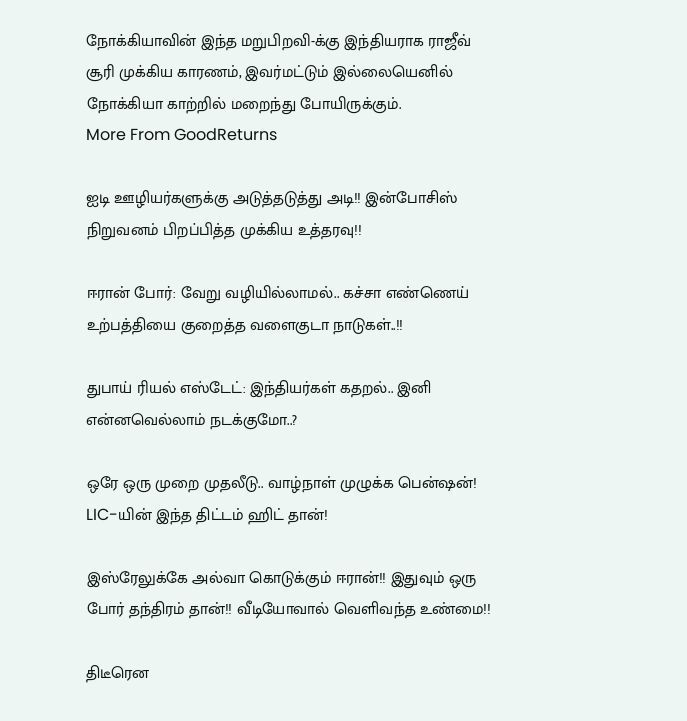நோக்கியாவின் இந்த மறுபிறவி-க்கு இந்தியராக ராஜீவ் சூரி முக்கிய காரணம், இவர்மட்டும் இல்லையெனில் நோக்கியா காற்றில் மறைந்து போயிருக்கும்.
More From GoodReturns

ஐடி ஊழியர்களுக்கு அடுத்தடுத்து அடி!! இன்போசிஸ் நிறுவனம் பிறப்பித்த முக்கிய உத்தரவு!!

ஈரான் போர்: வேறு வழியில்லாமல்.. கச்சா எண்ணெய் உற்பத்தியை குறைத்த வளைகுடா நாடுகள்..!!

துபாய் ரியல் எஸ்டேட்: இந்தியர்கள் கதறல்.. இனி என்னவெல்லாம் நடக்குமோ..?

ஒரே ஒரு முறை முதலீடு.. வாழ்நாள் முழுக்க பென்ஷன்! LIC-யின் இந்த திட்டம் ஹிட் தான்!

இஸ்ரேலுக்கே அல்வா கொடுக்கும் ஈரான்!! இதுவும் ஒரு போர் தந்திரம் தான்!! வீடியோவால் வெளிவந்த உண்மை!!

திடீரென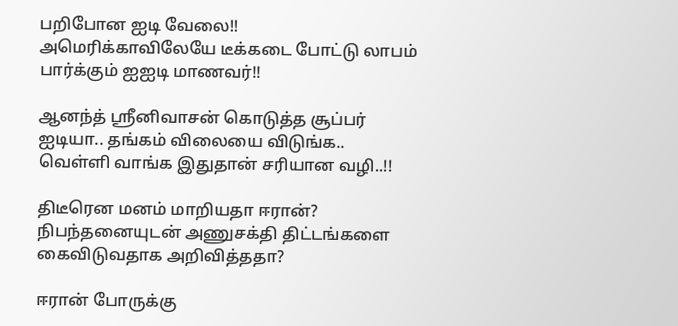பறிபோன ஐடி வேலை!! அமெரிக்காவிலேயே டீக்கடை போட்டு லாபம் பார்க்கும் ஐஐடி மாணவர்!!

ஆனந்த் ஸ்ரீனிவாசன் கொடுத்த சூப்பர் ஐடியா.. தங்கம் விலையை விடுங்க.. வெள்ளி வாங்க இதுதான் சரியான வழி..!!

திடீரென மனம் மாறியதா ஈரான்? நிபந்தனையுடன் அணுசக்தி திட்டங்களை கைவிடுவதாக அறிவித்ததா?

ஈரான் போருக்கு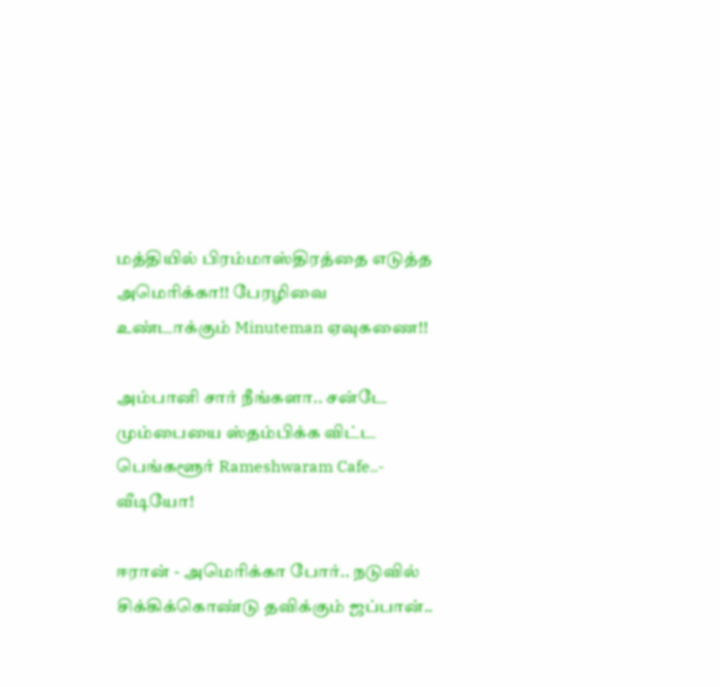மத்தியில் பிரம்மாஸ்திரத்தை எடுத்த அமெரிக்கா!! பேரழிவை உண்டாக்கும் Minuteman ஏவுகணை!!

அம்பானி சார் நீங்களா.. சன்டே மும்பையை ஸ்தம்பிக்க விட்ட பெங்களூர் Rameshwaram Cafe..- வீடியோ!

ஈரான் - அமெரிக்கா போர்.. நடுவில் சிக்கிக்கொண்டு தவிக்கும் ஜப்பான்..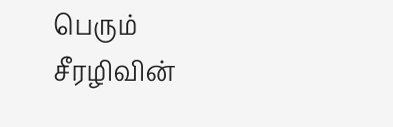பெரும் சீரழிவின்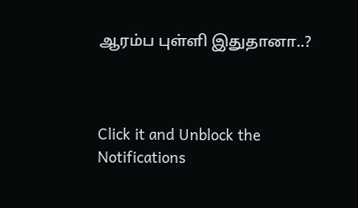ஆரம்ப புள்ளி இதுதானா..?



Click it and Unblock the Notifications